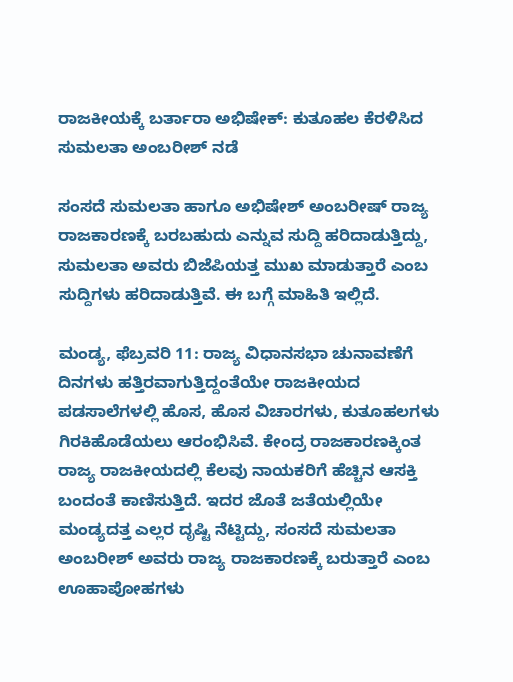ರಾಜಕೀಯಕ್ಕೆ ಬರ್ತಾರಾ ಅಭಿಷೇಕ್: ಕುತೂಹಲ ಕೆರಳಿಸಿದ ಸುಮಲತಾ ಅಂಬರೀಶ್ ನಡೆ

ಸಂಸದೆ ಸುಮಲತಾ ಹಾಗೂ ಅಭಿಷೇಶ್‌ ಅಂಬರೀಷ್‌ ರಾಜ್ಯ ರಾಜಕಾರಣಕ್ಕೆ ಬರಬಹುದು ಎನ್ನುವ ಸುದ್ದಿ ಹರಿದಾಡುತ್ತಿದ್ದು, ಸುಮಲತಾ ಅವರು ಬಿಜೆಪಿಯತ್ತ ಮುಖ ಮಾಡುತ್ತಾರೆ ಎಂಬ ಸುದ್ದಿಗಳು ಹರಿದಾಡುತ್ತಿವೆ. ಈ ಬಗ್ಗೆ ಮಾಹಿತಿ ಇಲ್ಲಿದೆ.

ಮಂಡ್ಯ, ಫೆಬ್ರವರಿ 11: ರಾಜ್ಯ ವಿಧಾನಸಭಾ ಚುನಾವಣೆಗೆ ದಿನಗಳು ಹತ್ತಿರವಾಗುತ್ತಿದ್ದಂತೆಯೇ ರಾಜಕೀಯದ ಪಡಸಾಲೆಗಳಲ್ಲಿ ಹೊಸ, ಹೊಸ ವಿಚಾರಗಳು, ಕುತೂಹಲಗಳು ಗಿರಕಿಹೊಡೆಯಲು ಆರಂಭಿಸಿವೆ. ಕೇಂದ್ರ ರಾಜಕಾರಣಕ್ಕಿಂತ ರಾಜ್ಯ ರಾಜಕೀಯದಲ್ಲಿ ಕೆಲವು ನಾಯಕರಿಗೆ ಹೆಚ್ಚಿನ ಆಸಕ್ತಿ ಬಂದಂತೆ ಕಾಣಿಸುತ್ತಿದೆ. ಇದರ ಜೊತೆ ಜತೆಯಲ್ಲಿಯೇ ಮಂಡ್ಯದತ್ತ ಎಲ್ಲರ ದೃಷ್ಟಿ ನೆಟ್ಟಿದ್ದು, ಸಂಸದೆ ಸುಮಲತಾ ಅಂಬರೀಶ್ ಅವರು ರಾಜ್ಯ ರಾಜಕಾರಣಕ್ಕೆ ಬರುತ್ತಾರೆ ಎಂಬ ಊಹಾಪೋಹಗಳು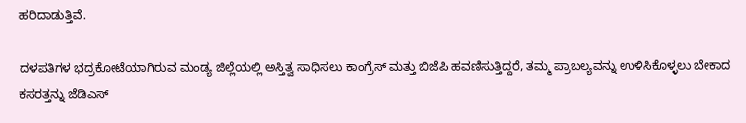ಹರಿದಾಡುತ್ತಿವೆ.

ದಳಪತಿಗಳ ಭದ್ರಕೋಟೆಯಾಗಿರುವ ಮಂಡ್ಯ ಜಿಲ್ಲೆಯಲ್ಲಿ ಅಸ್ತಿತ್ವ ಸಾಧಿಸಲು ಕಾಂಗ್ರೆಸ್ ಮತ್ತು ಬಿಜೆಪಿ ಹವಣಿಸುತ್ತಿದ್ದರೆ, ತಮ್ಮ ಪ್ರಾಬಲ್ಯವನ್ನು ಉಳಿಸಿಕೊಳ್ಳಲು ಬೇಕಾದ ಕಸರತ್ತನ್ನು ಜೆಡಿಎಸ್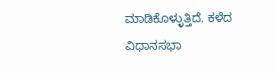ಮಾಡಿಕೊಳ್ಳುತ್ತಿದೆ. ಕಳೆದ ವಿಧಾನಸಭಾ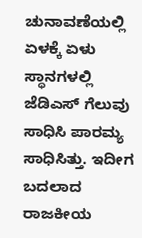ಚುನಾವಣೆಯಲ್ಲಿ ಏಳಕ್ಕೆ ಏಳು ಸ್ಥಾನಗಳಲ್ಲಿ ಜೆಡಿಎಸ್ ಗೆಲುವು ಸಾಧಿಸಿ ಪಾರಮ್ಯ ಸಾಧಿಸಿತ್ತು. ಇದೀಗ ಬದಲಾದ ರಾಜಕೀಯ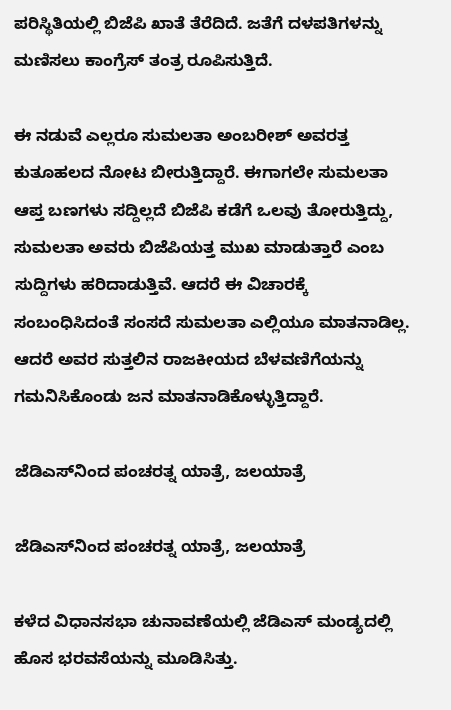ಪರಿಸ್ಥಿತಿಯಲ್ಲಿ ಬಿಜೆಪಿ ಖಾತೆ ತೆರೆದಿದೆ. ಜತೆಗೆ ದಳಪತಿಗಳನ್ನು ಮಣಿಸಲು ಕಾಂಗ್ರೆಸ್ ತಂತ್ರ ರೂಪಿಸುತ್ತಿದೆ.

ಈ ನಡುವೆ ಎಲ್ಲರೂ ಸುಮಲತಾ ಅಂಬರೀಶ್ ಅವರತ್ತ ಕುತೂಹಲದ ನೋಟ ಬೀರುತ್ತಿದ್ದಾರೆ. ಈಗಾಗಲೇ ಸುಮಲತಾ ಆಪ್ತ ಬಣಗಳು ಸದ್ದಿಲ್ಲದೆ ಬಿಜೆಪಿ ಕಡೆಗೆ ಒಲವು ತೋರುತ್ತಿದ್ದು, ಸುಮಲತಾ ಅವರು ಬಿಜೆಪಿಯತ್ತ ಮುಖ ಮಾಡುತ್ತಾರೆ ಎಂಬ ಸುದ್ದಿಗಳು ಹರಿದಾಡುತ್ತಿವೆ. ಆದರೆ ಈ ವಿಚಾರಕ್ಕೆ ಸಂಬಂಧಿಸಿದಂತೆ ಸಂಸದೆ ಸುಮಲತಾ ಎಲ್ಲಿಯೂ ಮಾತನಾಡಿಲ್ಲ. ಆದರೆ ಅವರ ಸುತ್ತಲಿನ ರಾಜಕೀಯದ ಬೆಳವಣಿಗೆಯನ್ನು ಗಮನಿಸಿಕೊಂಡು ಜನ ಮಾತನಾಡಿಕೊಳ್ಳುತ್ತಿದ್ದಾರೆ.

ಜೆಡಿಎಸ್‌ನಿಂದ ಪಂಚರತ್ನ ಯಾತ್ರೆ, ಜಲಯಾತ್ರೆ

ಜೆಡಿಎಸ್‌ನಿಂದ ಪಂಚರತ್ನ ಯಾತ್ರೆ, ಜಲಯಾತ್ರೆ

ಕಳೆದ ವಿಧಾನಸಭಾ ಚುನಾವಣೆಯಲ್ಲಿ ಜೆಡಿಎಸ್ ಮಂಡ್ಯದಲ್ಲಿ ಹೊಸ ಭರವಸೆಯನ್ನು ಮೂಡಿಸಿತ್ತು.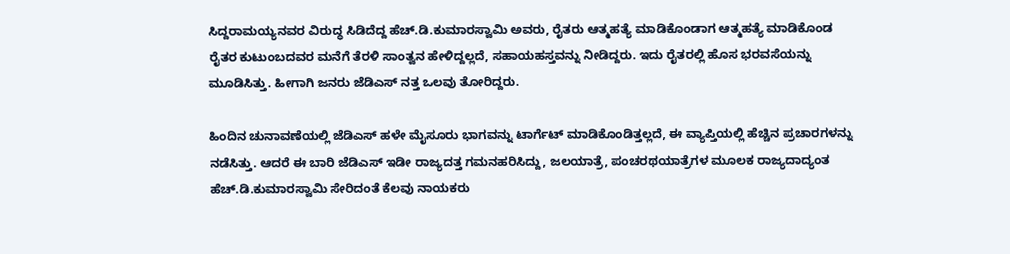ಸಿದ್ದರಾಮಯ್ಯನವರ ವಿರುದ್ಧ ಸಿಡಿದೆದ್ದ ಹೆಚ್.ಡಿ.ಕುಮಾರಸ್ವಾಮಿ ಅವರು, ರೈತರು ಆತ್ಮಹತ್ಯೆ ಮಾಡಿಕೊಂಡಾಗ ಆತ್ಮಹತ್ಯೆ ಮಾಡಿಕೊಂಡ ರೈತರ ಕುಟುಂಬದವರ ಮನೆಗೆ ತೆರಳಿ ಸಾಂತ್ವನ ಹೇಳಿದ್ದಲ್ಲದೆ, ಸಹಾಯಹಸ್ತವನ್ನು ನೀಡಿದ್ದರು. ಇದು ರೈತರಲ್ಲಿ ಹೊಸ ಭರವಸೆಯನ್ನು ಮೂಡಿಸಿತ್ತು. ಹೀಗಾಗಿ ಜನರು ಜೆಡಿಎಸ್ ನತ್ತ ಒಲವು ತೋರಿದ್ದರು.

ಹಿಂದಿನ ಚುನಾವಣೆಯಲ್ಲಿ ಜೆಡಿಎಸ್ ಹಳೇ ಮೈಸೂರು ಭಾಗವನ್ನು ಟಾರ್ಗೆಟ್ ಮಾಡಿಕೊಂಡಿತ್ತಲ್ಲದೆ, ಈ ವ್ಯಾಪ್ತಿಯಲ್ಲಿ ಹೆಚ್ಚಿನ ಪ್ರಚಾರಗಳನ್ನು ನಡೆಸಿತ್ತು. ಆದರೆ ಈ ಬಾರಿ ಜೆಡಿಎಸ್ ಇಡೀ ರಾಜ್ಯದತ್ತ ಗಮನಹರಿಸಿದ್ದು, ಜಲಯಾತ್ರೆ, ಪಂಚರಥಯಾತ್ರೆಗಳ ಮೂಲಕ ರಾಜ್ಯದಾದ್ಯಂತ ಹೆಚ್.ಡಿ.ಕುಮಾರಸ್ವಾಮಿ ಸೇರಿದಂತೆ ಕೆಲವು ನಾಯಕರು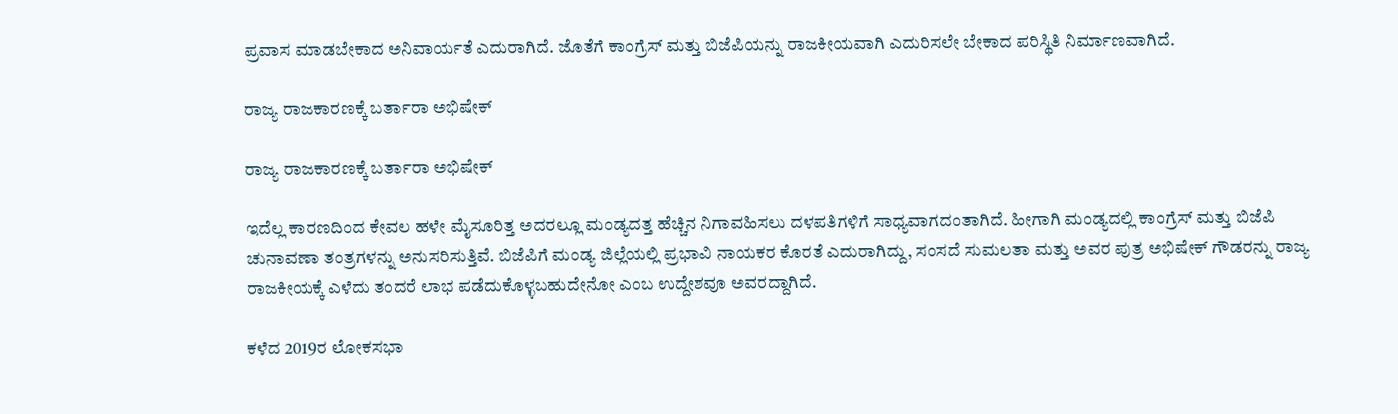ಪ್ರವಾಸ ಮಾಡಬೇಕಾದ ಅನಿವಾರ್ಯತೆ ಎದುರಾಗಿದೆ. ಜೊತೆಗೆ ಕಾಂಗ್ರೆಸ್ ಮತ್ತು ಬಿಜೆಪಿಯನ್ನು ರಾಜಕೀಯವಾಗಿ ಎದುರಿಸಲೇ ಬೇಕಾದ ಪರಿಸ್ಥಿತಿ ನಿರ್ಮಾಣವಾಗಿದೆ.

ರಾಜ್ಯ ರಾಜಕಾರಣಕ್ಕೆ ಬರ್ತಾರಾ ಅಭಿಷೇಕ್

ರಾಜ್ಯ ರಾಜಕಾರಣಕ್ಕೆ ಬರ್ತಾರಾ ಅಭಿಷೇಕ್

ಇದೆಲ್ಲ ಕಾರಣದಿಂದ ಕೇವಲ ಹಳೇ ಮೈಸೂರಿತ್ತ ಅದರಲ್ಲೂ ಮಂಡ್ಯದತ್ತ ಹೆಚ್ಚಿನ ನಿಗಾವಹಿಸಲು ದಳಪತಿಗಳಿಗೆ ಸಾಧ್ಯವಾಗದಂತಾಗಿದೆ. ಹೀಗಾಗಿ ಮಂಡ್ಯದಲ್ಲಿ ಕಾಂಗ್ರೆಸ್ ಮತ್ತು ಬಿಜೆಪಿ ಚುನಾವಣಾ ತಂತ್ರಗಳನ್ನು ಅನುಸರಿಸುತ್ತಿವೆ. ಬಿಜೆಪಿಗೆ ಮಂಡ್ಯ ಜಿಲ್ಲೆಯಲ್ಲಿ ಪ್ರಭಾವಿ ನಾಯಕರ ಕೊರತೆ ಎದುರಾಗಿದ್ದು, ಸಂಸದೆ ಸುಮಲತಾ ಮತ್ತು ಅವರ ಪುತ್ರ ಅಭಿಷೇಕ್ ಗೌಡರನ್ನು ರಾಜ್ಯ ರಾಜಕೀಯಕ್ಕೆ ಎಳೆದು ತಂದರೆ ಲಾಭ ಪಡೆದುಕೊಳ್ಳಬಹುದೇನೋ ಎಂಬ ಉದ್ದೇಶವೂ ಅವರದ್ದಾಗಿದೆ.

ಕಳೆದ 2019ರ ಲೋಕಸಭಾ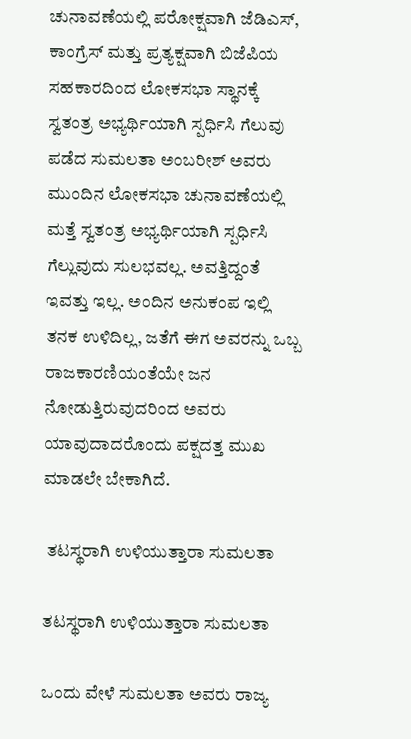ಚುನಾವಣೆಯಲ್ಲಿ ಪರೋಕ್ಷವಾಗಿ ಜೆಡಿಎಸ್, ಕಾಂಗ್ರೆಸ್ ಮತ್ತು ಪ್ರತ್ಯಕ್ಷವಾಗಿ ಬಿಜೆಪಿಯ ಸಹಕಾರದಿಂದ ಲೋಕಸಭಾ ಸ್ಥಾನಕ್ಕೆ ಸ್ವತಂತ್ರ ಅಭ್ಯರ್ಥಿಯಾಗಿ ಸ್ಪರ್ಧಿಸಿ ಗೆಲುವು ಪಡೆದ ಸುಮಲತಾ ಅಂಬರೀಶ್ ಅವರು ಮುಂದಿನ ಲೋಕಸಭಾ ಚುನಾವಣೆಯಲ್ಲಿ ಮತ್ತೆ ಸ್ವತಂತ್ರ ಅಭ್ಯರ್ಥಿಯಾಗಿ ಸ್ಪರ್ಧಿಸಿ ಗೆಲ್ಲುವುದು ಸುಲಭವಲ್ಲ. ಅವತ್ತಿದ್ದಂತೆ ಇವತ್ತು ಇಲ್ಲ. ಅಂದಿನ ಅನುಕಂಪ ಇಲ್ಲಿ ತನಕ ಉಳಿದಿಲ್ಲ, ಜತೆಗೆ ಈಗ ಅವರನ್ನು ಒಬ್ಬ ರಾಜಕಾರಣಿಯಂತೆಯೇ ಜನ ನೋಡುತ್ತಿರುವುದರಿಂದ ಅವರು ಯಾವುದಾದರೊಂದು ಪಕ್ಷದತ್ತ ಮುಖ ಮಾಡಲೇ ಬೇಕಾಗಿದೆ.

 ತಟಸ್ಥರಾಗಿ ಉಳಿಯುತ್ತಾರಾ ಸುಮಲತಾ

ತಟಸ್ಥರಾಗಿ ಉಳಿಯುತ್ತಾರಾ ಸುಮಲತಾ

ಒಂದು ವೇಳೆ ಸುಮಲತಾ ಅವರು ರಾಜ್ಯ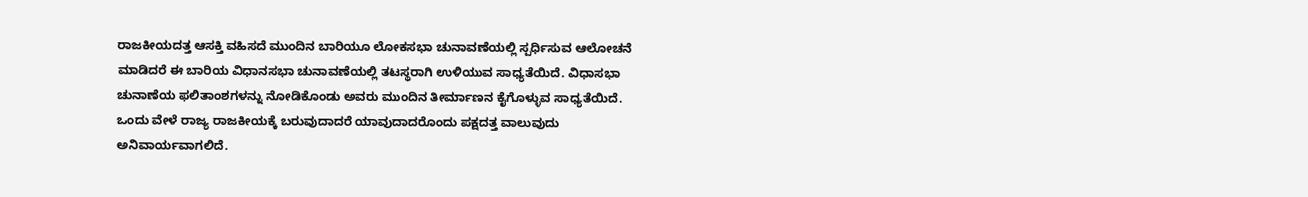ರಾಜಕೀಯದತ್ತ ಆಸಕ್ತಿ ವಹಿಸದೆ ಮುಂದಿನ ಬಾರಿಯೂ ಲೋಕಸಭಾ ಚುನಾವಣೆಯಲ್ಲಿ ಸ್ಪರ್ಧಿಸುವ ಆಲೋಚನೆ ಮಾಡಿದರೆ ಈ ಬಾರಿಯ ವಿಧಾನಸಭಾ ಚುನಾವಣೆಯಲ್ಲಿ ತಟಸ್ಥರಾಗಿ ಉಳಿಯುವ ಸಾಧ್ಯತೆಯಿದೆ. ವಿಧಾಸಭಾ ಚುನಾಣೆಯ ಫಲಿತಾಂಶಗಳನ್ನು ನೋಡಿಕೊಂಡು ಅವರು ಮುಂದಿನ ತೀರ್ಮಾಣನ ಕೈಗೊಳ್ಳುವ ಸಾಧ್ಯತೆಯಿದೆ. ಒಂದು ವೇಳೆ ರಾಜ್ಯ ರಾಜಕೀಯಕ್ಕೆ ಬರುವುದಾದರೆ ಯಾವುದಾದರೊಂದು ಪಕ್ಷದತ್ತ ವಾಲುವುದು ಅನಿವಾರ್ಯವಾಗಲಿದೆ.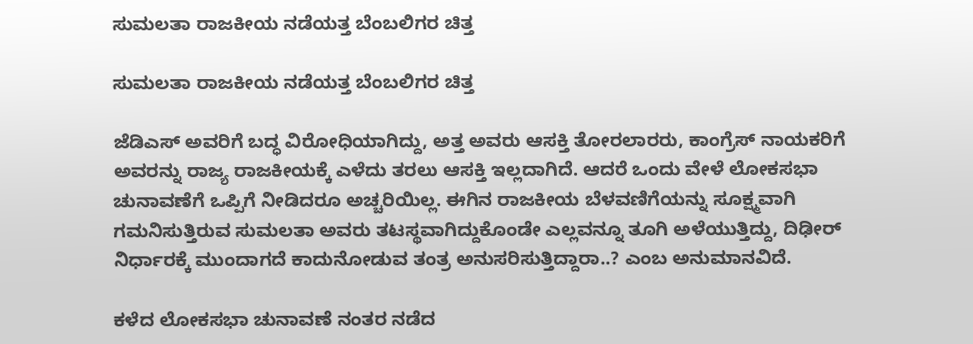ಸುಮಲತಾ ರಾಜಕೀಯ ನಡೆಯತ್ತ ಬೆಂಬಲಿಗರ ಚಿತ್ತ

ಸುಮಲತಾ ರಾಜಕೀಯ ನಡೆಯತ್ತ ಬೆಂಬಲಿಗರ ಚಿತ್ತ

ಜೆಡಿಎಸ್ ಅವರಿಗೆ ಬದ್ಧ ವಿರೋಧಿಯಾಗಿದ್ದು, ಅತ್ತ ಅವರು ಆಸಕ್ತಿ ತೋರಲಾರರು, ಕಾಂಗ್ರೆಸ್ ನಾಯಕರಿಗೆ ಅವರನ್ನು ರಾಜ್ಯ ರಾಜಕೀಯಕ್ಕೆ ಎಳೆದು ತರಲು ಆಸಕ್ತಿ ಇಲ್ಲದಾಗಿದೆ. ಆದರೆ ಒಂದು ವೇಳೆ ಲೋಕಸಭಾ ಚುನಾವಣೆಗೆ ಒಪ್ಪಿಗೆ ನೀಡಿದರೂ ಅಚ್ಚರಿಯಿಲ್ಲ. ಈಗಿನ ರಾಜಕೀಯ ಬೆಳವಣಿಗೆಯನ್ನು ಸೂಕ್ಷ್ಮವಾಗಿ ಗಮನಿಸುತ್ತಿರುವ ಸುಮಲತಾ ಅವರು ತಟಸ್ಥವಾಗಿದ್ದುಕೊಂಡೇ ಎಲ್ಲವನ್ನೂ ತೂಗಿ ಅಳೆಯುತ್ತಿದ್ದು, ದಿಢೀರ್ ನಿರ್ಧಾರಕ್ಕೆ ಮುಂದಾಗದೆ ಕಾದುನೋಡುವ ತಂತ್ರ ಅನುಸರಿಸುತ್ತಿದ್ದಾರಾ..? ಎಂಬ ಅನುಮಾನವಿದೆ.

ಕಳೆದ ಲೋಕಸಭಾ ಚುನಾವಣೆ ನಂತರ ನಡೆದ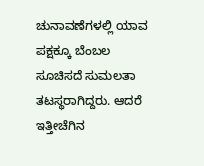ಚುನಾವಣೆಗಳಲ್ಲಿ ಯಾವ ಪಕ್ಷಕ್ಕೂ ಬೆಂಬಲ ಸೂಚಿಸದೆ ಸುಮಲತಾ ತಟಸ್ಥರಾಗಿದ್ದರು. ಆದರೆ ಇತ್ತೀಚೆಗಿನ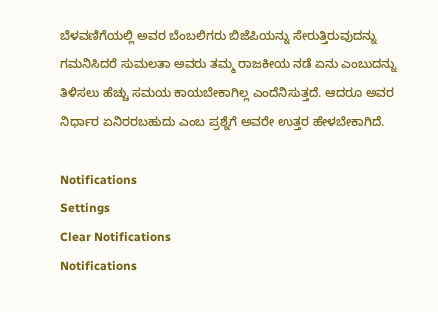ಬೆಳವಣಿಗೆಯಲ್ಲಿ ಅವರ ಬೆಂಬಲಿಗರು ಬಿಜೆಪಿಯನ್ನು ಸೇರುತ್ತಿರುವುದನ್ನು ಗಮನಿಸಿದರೆ ಸುಮಲತಾ ಅವರು ತಮ್ಮ ರಾಜಕೀಯ ನಡೆ ಏನು ಎಂಬುದನ್ನು ತಿಳಿಸಲು ಹೆಚ್ಚು ಸಮಯ ಕಾಯಬೇಕಾಗಿಲ್ಲ ಎಂದೆನಿಸುತ್ತದೆ. ಆದರೂ ಅವರ ನಿರ್ಧಾರ ಏನಿರರಬಹುದು ಎಂಬ ಪ್ರಶ್ನೆಗೆ ಅವರೇ ಉತ್ತರ ಹೇಳಬೇಕಾಗಿದೆ.

Notifications
Settings
Clear Notifications
Notifications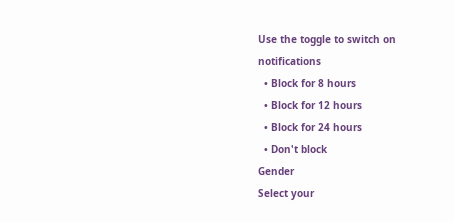Use the toggle to switch on notifications
  • Block for 8 hours
  • Block for 12 hours
  • Block for 24 hours
  • Don't block
Gender
Select your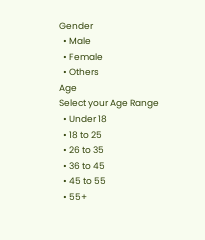Gender
  • Male
  • Female
  • Others
Age
Select your Age Range
  • Under 18
  • 18 to 25
  • 26 to 35
  • 36 to 45
  • 45 to 55
  • 55+